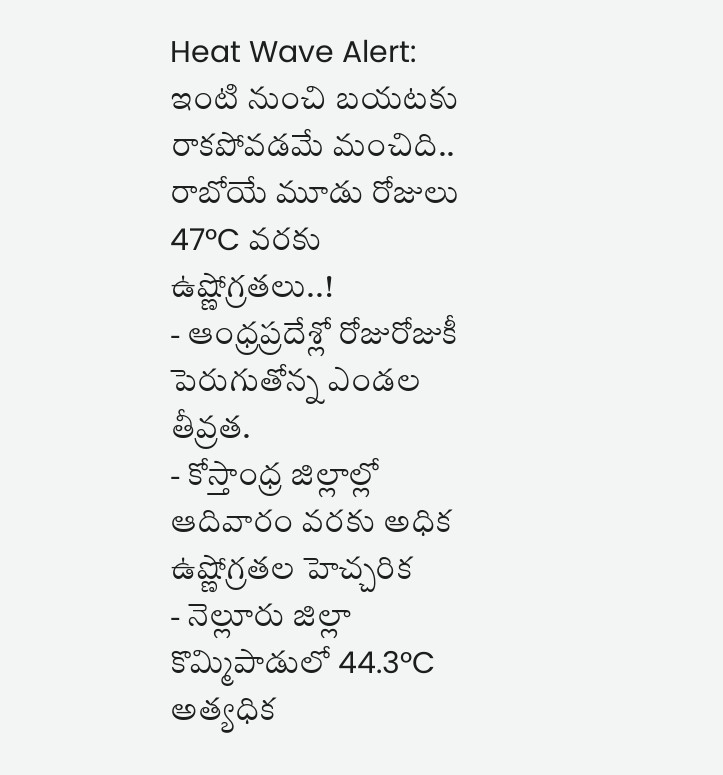Heat Wave Alert: ఇంటి నుంచి బయటకు రాకపోవడమే మంచిది.. రాబోయే మూడు రోజులు 47°C వరకు ఉష్ణోగ్రతలు..!
- ఆంధ్రప్రదేశ్లో రోజురోజుకీ పెరుగుతోన్న ఎండల తీవ్రత.
- కోస్తాంధ్ర జిల్లాల్లో ఆదివారం వరకు అధిక ఉష్ణోగ్రతల హెచ్చరిక
- నెల్లూరు జిల్లా కొమ్మిపాడులో 44.3°C అత్యధిక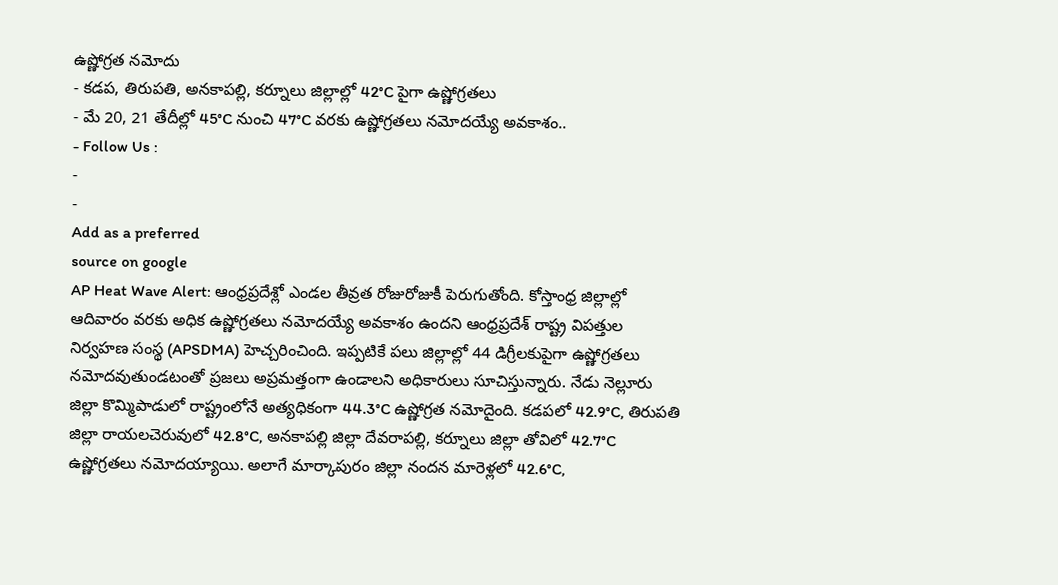ఉష్ణోగ్రత నమోదు
- కడప, తిరుపతి, అనకాపల్లి, కర్నూలు జిల్లాల్లో 42°C పైగా ఉష్ణోగ్రతలు
- మే 20, 21 తేదీల్లో 45°C నుంచి 47°C వరకు ఉష్ణోగ్రతలు నమోదయ్యే అవకాశం..
- Follow Us :
-
-
Add as a preferred
source on google
AP Heat Wave Alert: ఆంధ్రప్రదేశ్లో ఎండల తీవ్రత రోజురోజుకీ పెరుగుతోంది. కోస్తాంధ్ర జిల్లాల్లో ఆదివారం వరకు అధిక ఉష్ణోగ్రతలు నమోదయ్యే అవకాశం ఉందని ఆంధ్రప్రదేశ్ రాష్ట్ర విపత్తుల నిర్వహణ సంస్థ (APSDMA) హెచ్చరించింది. ఇప్పటికే పలు జిల్లాల్లో 44 డిగ్రీలకుపైగా ఉష్ణోగ్రతలు నమోదవుతుండటంతో ప్రజలు అప్రమత్తంగా ఉండాలని అధికారులు సూచిస్తున్నారు. నేడు నెల్లూరు జిల్లా కొమ్మిపాడులో రాష్ట్రంలోనే అత్యధికంగా 44.3°C ఉష్ణోగ్రత నమోదైంది. కడపలో 42.9°C, తిరుపతి జిల్లా రాయలచెరువులో 42.8°C, అనకాపల్లి జిల్లా దేవరాపల్లి, కర్నూలు జిల్లా తోవిలో 42.7°C ఉష్ణోగ్రతలు నమోదయ్యాయి. అలాగే మార్కాపురం జిల్లా నందన మారెళ్లలో 42.6°C,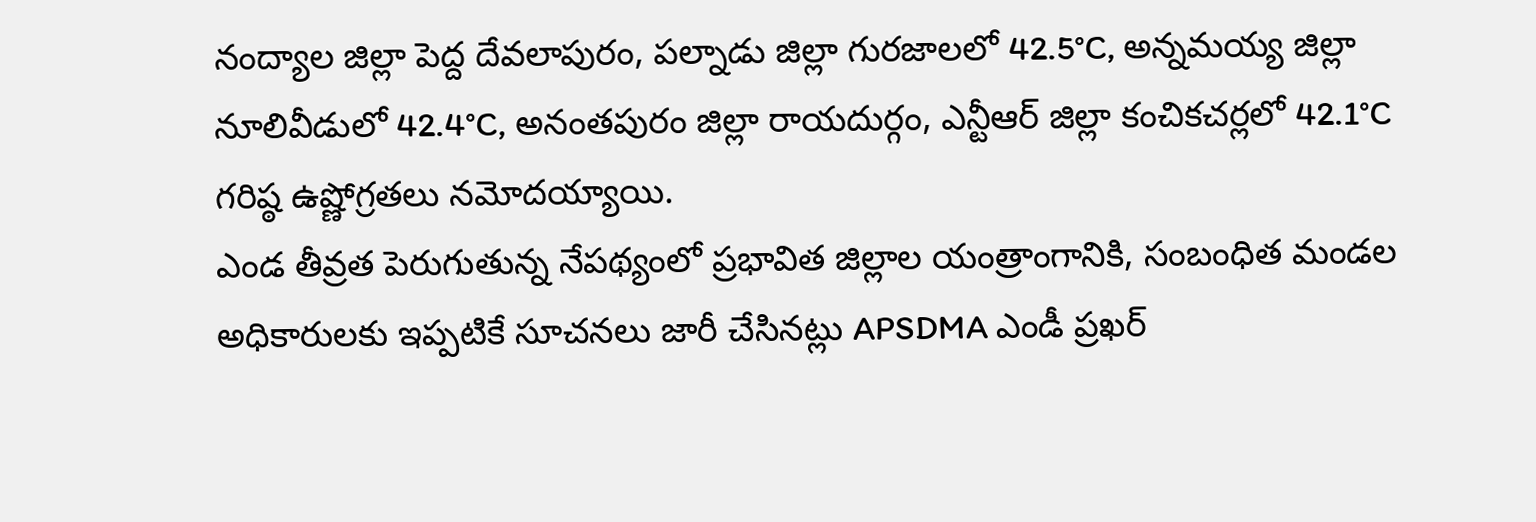నంద్యాల జిల్లా పెద్ద దేవలాపురం, పల్నాడు జిల్లా గురజాలలో 42.5°C, అన్నమయ్య జిల్లా నూలివీడులో 42.4°C, అనంతపురం జిల్లా రాయదుర్గం, ఎన్టీఆర్ జిల్లా కంచికచర్లలో 42.1°C గరిష్ఠ ఉష్ణోగ్రతలు నమోదయ్యాయి.
ఎండ తీవ్రత పెరుగుతున్న నేపథ్యంలో ప్రభావిత జిల్లాల యంత్రాంగానికి, సంబంధిత మండల అధికారులకు ఇప్పటికే సూచనలు జారీ చేసినట్లు APSDMA ఎండీ ప్రఖర్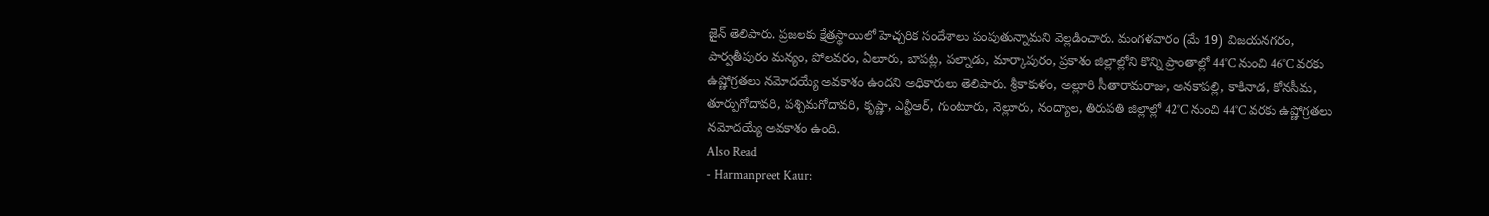జైన్ తెలిపారు. ప్రజలకు క్షేత్రస్థాయిలో హెచ్చరిక సందేశాలు పంపుతున్నామని వెల్లడించారు. మంగళవారం (మే 19) విజయనగరం, పార్వతీపురం మన్యం, పోలవరం, ఏలూరు, బాపట్ల, పల్నాడు, మార్కాపురం, ప్రకాశం జిల్లాల్లోని కొన్ని ప్రాంతాల్లో 44°C నుంచి 46°C వరకు ఉష్ణోగ్రతలు నమోదయ్యే అవకాశం ఉందని అధికారులు తెలిపారు. శ్రీకాకుళం, అల్లూరి సీతారామరాజు, అనకాపల్లి, కాకినాడ, కోనసీమ, తూర్పుగోదావరి, పశ్చిమగోదావరి, కృష్ణా, ఎన్టీఆర్, గుంటూరు, నెల్లూరు, నంద్యాల, తిరుపతి జిల్లాల్లో 42°C నుంచి 44°C వరకు ఉష్ణోగ్రతలు నమోదయ్యే అవకాశం ఉంది.
Also Read
- Harmanpreet Kaur: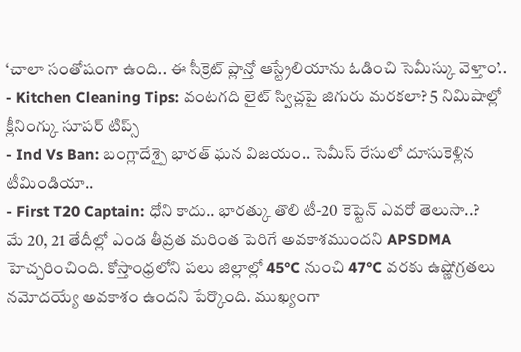‘చాలా సంతోషంగా ఉంది.. ఈ సీక్రెట్ ప్లాన్తో ఆస్ట్రేలియాను ఓడించి సెమీస్కు వెళ్తాం’..
- Kitchen Cleaning Tips: వంటగది లైట్ స్విచ్లపై జిగురు మరకలా? 5 నిమిషాల్లో క్లీనింగ్కు సూపర్ టిప్స్
- Ind Vs Ban: బంగ్లాదేశ్పై భారత్ ఘన విజయం.. సెమీస్ రేసులో దూసుకెళ్లిన టీమిండియా..
- First T20 Captain: ధోని కాదు.. భారత్కు తొలి టీ-20 కెప్టెన్ ఎవరో తెలుసా..?
మే 20, 21 తేదీల్లో ఎండ తీవ్రత మరింత పెరిగే అవకాశముందని APSDMA హెచ్చరించింది. కోస్తాంధ్రలోని పలు జిల్లాల్లో 45°C నుంచి 47°C వరకు ఉష్ణోగ్రతలు నమోదయ్యే అవకాశం ఉందని పేర్కొంది. ముఖ్యంగా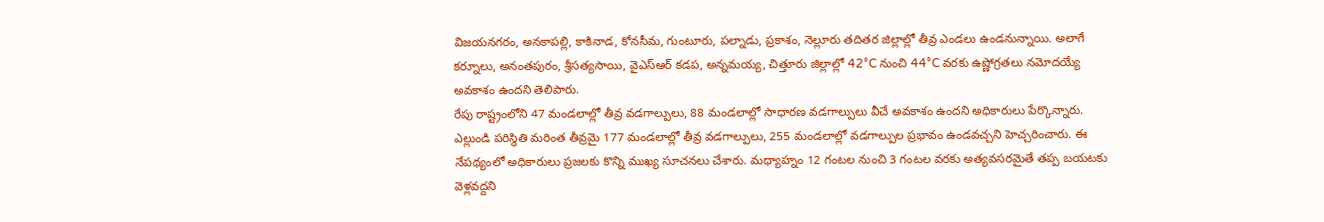విజయనగరం, అనకాపల్లి, కాకినాడ, కోనసీమ, గుంటూరు, పల్నాడు, ప్రకాశం, నెల్లూరు తదితర జిల్లాల్లో తీవ్ర ఎండలు ఉండనున్నాయి. అలాగే కర్నూలు, అనంతపురం, శ్రీసత్యసాయి, వైఎస్ఆర్ కడప, అన్నమయ్య, చిత్తూరు జిల్లాల్లో 42°C నుంచి 44°C వరకు ఉష్ణోగ్రతలు నమోదయ్యే అవకాశం ఉందని తెలిపారు.
రేపు రాష్ట్రంలోని 47 మండలాల్లో తీవ్ర వడగాల్పులు, 88 మండలాల్లో సాధారణ వడగాల్పులు వీచే అవకాశం ఉందని అధికారులు పేర్కొన్నారు. ఎల్లుండి పరిస్థితి మరింత తీవ్రమై 177 మండలాల్లో తీవ్ర వడగాల్పులు, 255 మండలాల్లో వడగాల్పుల ప్రభావం ఉండవచ్చని హెచ్చరించారు. ఈ నేపథ్యంలో అధికారులు ప్రజలకు కొన్ని ముఖ్య సూచనలు చేశారు. మధ్యాహ్నం 12 గంటల నుంచి 3 గంటల వరకు అత్యవసరమైతే తప్ప బయటకు వెళ్లవద్దని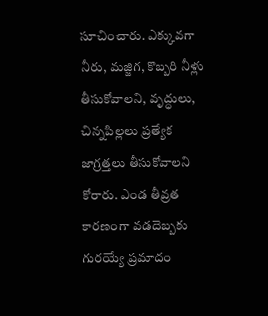సూచించారు. ఎక్కువగా నీరు, మజ్జిగ, కొబ్బరి నీళ్లు తీసుకోవాలని, వృద్ధులు, చిన్నపిల్లలు ప్రత్యేక జాగ్రత్తలు తీసుకోవాలని కోరారు. ఎండ తీవ్రత కారణంగా వడదెబ్బకు గురయ్యే ప్రమాదం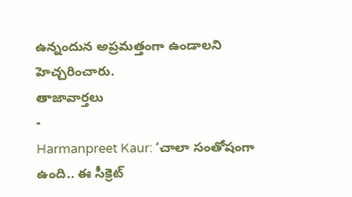ఉన్నందున అప్రమత్తంగా ఉండాలని హెచ్చరించారు.
తాజావార్తలు
-
Harmanpreet Kaur: ‘చాలా సంతోషంగా ఉంది.. ఈ సీక్రెట్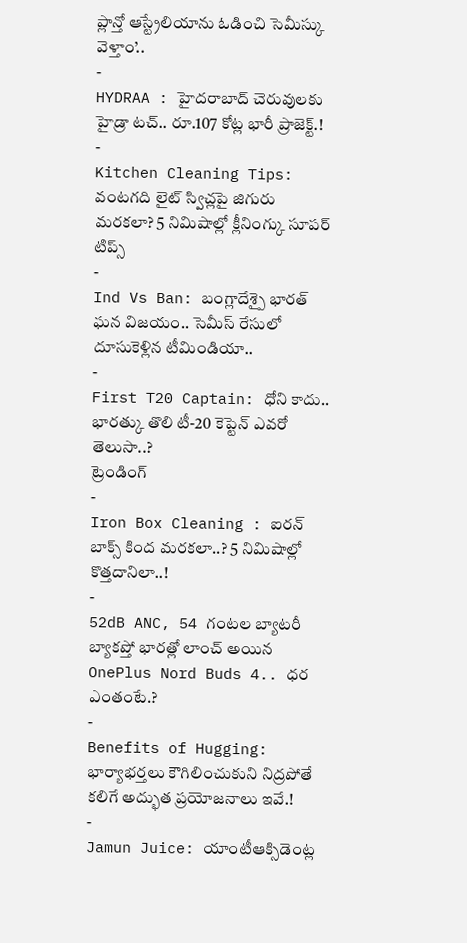ప్లాన్తో ఆస్ట్రేలియాను ఓడించి సెమీస్కు వెళ్తాం’..
-
HYDRAA : హైదరాబాద్ చెరువులకు హైడ్రా టచ్.. రూ.107 కోట్ల భారీ ప్రాజెక్ట్.!
-
Kitchen Cleaning Tips: వంటగది లైట్ స్విచ్లపై జిగురు మరకలా? 5 నిమిషాల్లో క్లీనింగ్కు సూపర్ టిప్స్
-
Ind Vs Ban: బంగ్లాదేశ్పై భారత్ ఘన విజయం.. సెమీస్ రేసులో దూసుకెళ్లిన టీమిండియా..
-
First T20 Captain: ధోని కాదు.. భారత్కు తొలి టీ-20 కెప్టెన్ ఎవరో తెలుసా..?
ట్రెండింగ్
-
Iron Box Cleaning : ఐరన్ బాక్స్ కింద మరకలా..? 5 నిమిషాల్లో కొత్తదానిలా..!
-
52dB ANC, 54 గంటల బ్యాటరీ బ్యాకప్తో భారత్లో లాంచ్ అయిన OnePlus Nord Buds 4.. ధర ఎంతంటే.?
-
Benefits of Hugging: భార్యాభర్తలు కౌగిలించుకుని నిద్రపోతే కలిగే అద్భుత ప్రయోజనాలు ఇవే.!
-
Jamun Juice: యాంటీఆక్సిడెంట్ల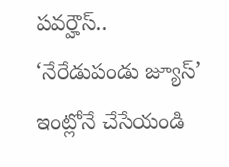పవర్హౌస్.. ‘నేరేడుపండు జ్యూస్’ ఇంట్లోనే చేసేయండి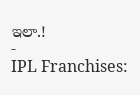ఇలా.!
-
IPL Franchises: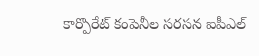కార్పొరేట్ కంపెనీల సరసన ఐపీఎల్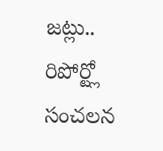జట్లు.. రిపోర్ట్లో సంచలన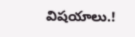విషయాలు.!